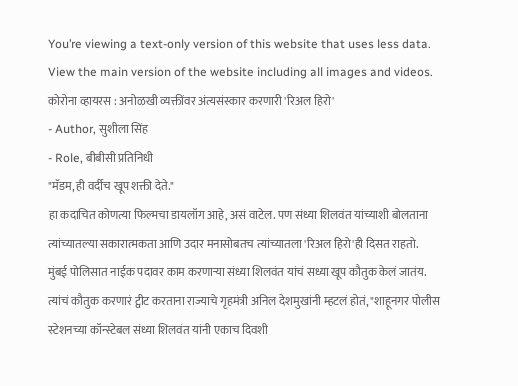You’re viewing a text-only version of this website that uses less data. View the main version of the website including all images and videos.
कोरोना व्हायरस : अनोळखी व्यक्तींवर अंत्यसंस्कार करणारी 'रिअल हिरो'
- Author, सुशीला सिंह
- Role, बीबीसी प्रतिनिधी
"मॅडम, ही वर्दीच खूप शक्ती देते."
हा कदाचित कोणत्या फिल्मचा डायलॉग आहे, असं वाटेल. पण संध्या शिलवंत यांच्याशी बोलताना त्यांच्यातल्या सकारात्मकता आणि उदार मनासोबतच त्यांच्यातला 'रिअल हिरो'ही दिसत राहतो.
मुंबई पोलिसात नाईक पदावर काम करणाऱ्या संध्या शिलवंत यांचं सध्या खूप कौतुक केलं जातंय.
त्यांचं कौतुक करणारं ट्वीट करताना राज्याचे गृहमंत्री अनिल देशमुखांनी म्हटलं होतं, "शाहूनगर पोलीस स्टेशनच्या कॉन्स्टेबल संध्या शिलवंत यांनी एकाच दिवशी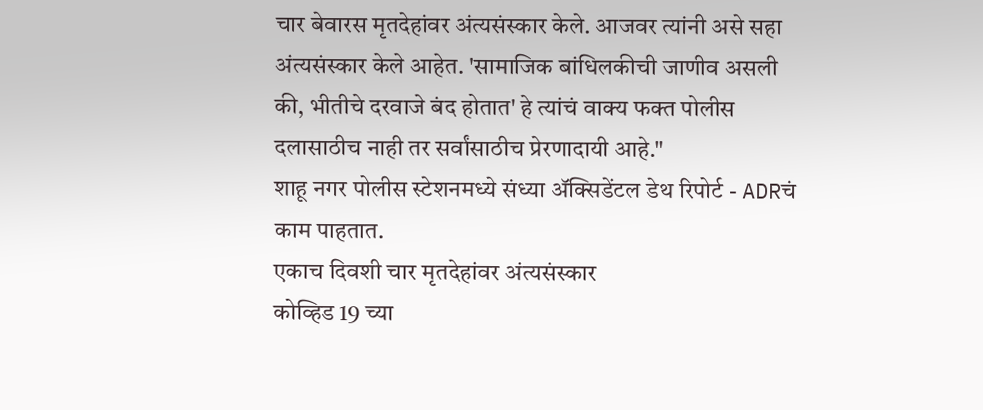चार बेवारस मृतदेहांवर अंत्यसंस्कार केले. आजवर त्यांनी असे सहा अंत्यसंस्कार केले आहेत. 'सामाजिक बांधिलकीची जाणीव असली की, भीतीचे दरवाजे बंद होतात' हे त्यांचं वाक्य फक्त पोलीस दलासाठीच नाही तर सर्वांसाठीच प्रेरणादायी आहे."
शाहू नगर पोलीस स्टेशनमध्ये संध्या ॲक्सिडेंटल डेथ रिपोर्ट - ADRचं काम पाहतात.
एकाच दिवशी चार मृतदेहांवर अंत्यसंस्कार
कोव्हिड 19 च्या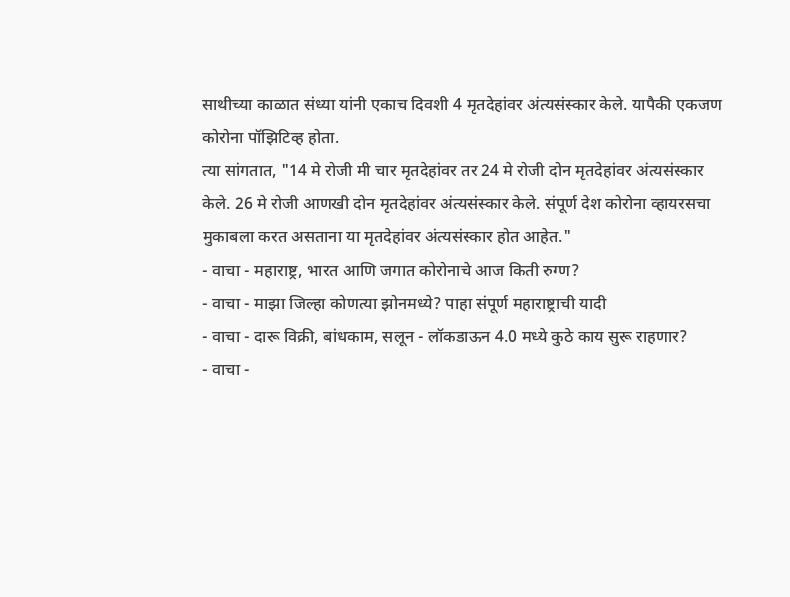साथीच्या काळात संध्या यांनी एकाच दिवशी 4 मृतदेहांवर अंत्यसंस्कार केले. यापैकी एकजण कोरोना पॉझिटिव्ह होता.
त्या सांगतात, "14 मे रोजी मी चार मृतदेहांवर तर 24 मे रोजी दोन मृतदेहांवर अंत्यसंस्कार केले. 26 मे रोजी आणखी दोन मृतदेहांवर अंत्यसंस्कार केले. संपूर्ण देश कोरोना व्हायरसचा मुकाबला करत असताना या मृतदेहांवर अंत्यसंस्कार होत आहेत."
- वाचा - महाराष्ट्र, भारत आणि जगात कोरोनाचे आज किती रुग्ण?
- वाचा - माझा जिल्हा कोणत्या झोनमध्ये? पाहा संपूर्ण महाराष्ट्राची यादी
- वाचा - दारू विक्री, बांधकाम, सलून - लॉकडाऊन 4.0 मध्ये कुठे काय सुरू राहणार?
- वाचा -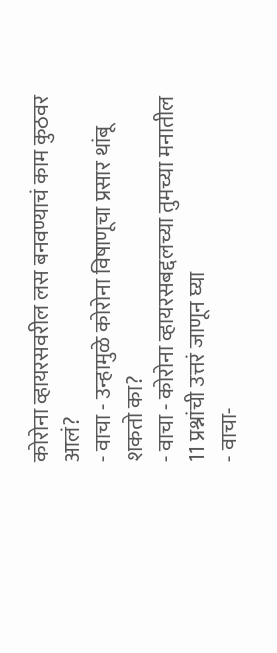कोरोना व्हायरसवरील लस बनवण्याचं काम कुठवर आलं?
- वाचा - उन्हामुळे कोरोना विषाणूचा प्रसार थांबू शकतो का?
- वाचा - कोरोना व्हायरसबद्दलच्या तुमच्या मनातील 11 प्रश्नांची उत्तरं जाणून घ्या
- वाचा-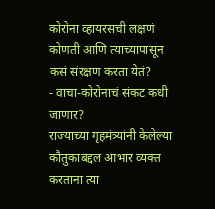कोरोना व्हायरसची लक्षणं कोणती आणि त्याच्यापासून कसं संरक्षण करता येतं?
- वाचा-कोरोनाचं संकट कधी जाणार?
राज्याच्या गृहमंत्र्यांनी केलेल्या कौतुकाबद्दल आभार व्यक्त करताना त्या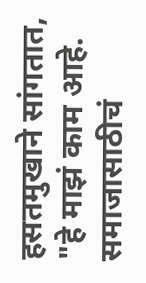हसतमुखाने सांगतात, "हे माझं काम आहे. समाजासाठीचं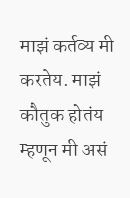माझं कर्तव्य मी करतेय. माझं कौतुक होतंय म्हणून मी असं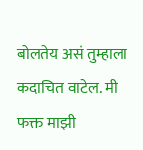बोलतेय असं तुम्हाला कदाचित वाटेल. मी फक्त माझी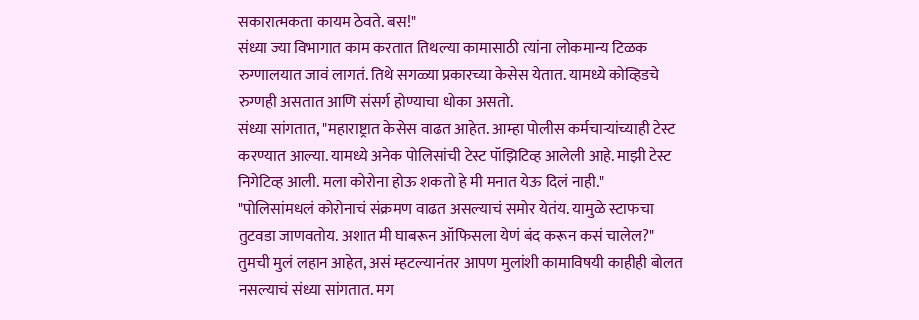सकारात्मकता कायम ठेवते. बस!"
संध्या ज्या विभागात काम करतात तिथल्या कामासाठी त्यांना लोकमान्य टिळक रुग्णालयात जावं लागतं. तिथे सगळ्या प्रकारच्या केसेस येतात. यामध्ये कोव्हिडचे रुग्णही असतात आणि संसर्ग होण्याचा धोका असतो.
संध्या सांगतात, "महाराष्ट्रात केसेस वाढत आहेत. आम्हा पोलीस कर्मचाऱ्यांच्याही टेस्ट करण्यात आल्या. यामध्ये अनेक पोलिसांची टेस्ट पॉझिटिव्ह आलेली आहे. माझी टेस्ट निगेटिव्ह आली. मला कोरोना होऊ शकतो हे मी मनात येऊ दिलं नाही."
"पोलिसांमधलं कोरोनाचं संक्रमण वाढत असल्याचं समोर येतंय. यामुळे स्टाफचा तुटवडा जाणवतोय. अशात मी घाबरून ऑफिसला येणं बंद करून कसं चालेल?"
तुमची मुलं लहान आहेत, असं म्हटल्यानंतर आपण मुलांशी कामाविषयी काहीही बोलत नसल्याचं संध्या सांगतात. मग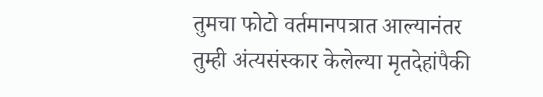तुमचा फोटो वर्तमानपत्रात आल्यानंतर तुम्ही अंत्यसंस्कार केलेल्या मृतदेहांपैकी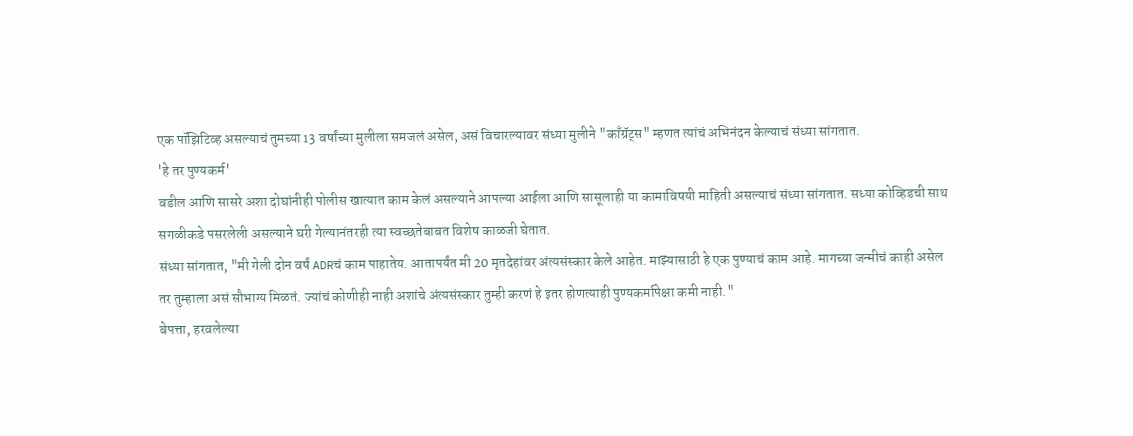एक पॉझिटिव्ह असल्याचं तुमच्या 13 वर्षांच्या मुलीला समजलं असेल, असं विचारल्यावर संध्या मुलीने "काँग्रॅट्स" म्हणत त्यांचं अभिनंदन केल्याचं संध्या सांगतात.
'हे तर पुण्यकर्म'
वडील आणि सासरे अशा दोघांनीही पोलीस खात्यात काम केलं असल्याने आपल्या आईला आणि सासूलाही या कामाविषयी माहिती असल्याचं संध्या सांगतात. सध्या कोव्हिडची साथ सगळीकडे पसरलेली असल्याने घरी गेल्यानंतरही त्या स्वच्छतेबाबत विशेष काळजी घेतात.
संध्या सांगतात, "मी गेली दोन वर्षं ADRचं काम पाहातेय. आतापर्यंत मी 20 मृतदेहांवर अंत्यसंस्कार केले आहेत. माझ्यासाठी हे एक पुण्याचं काम आहे. मागच्या जन्मीचं काही असेल तर तुम्हाला असं सौभाग्य मिळतं. ज्यांचं कोणीही नाही अशांचे अंत्यसंस्कार तुम्ही करणं हे इतर होणत्याही पुण्यकर्मापेक्षा कमी नाही."
बेपत्ता, हरवलेल्या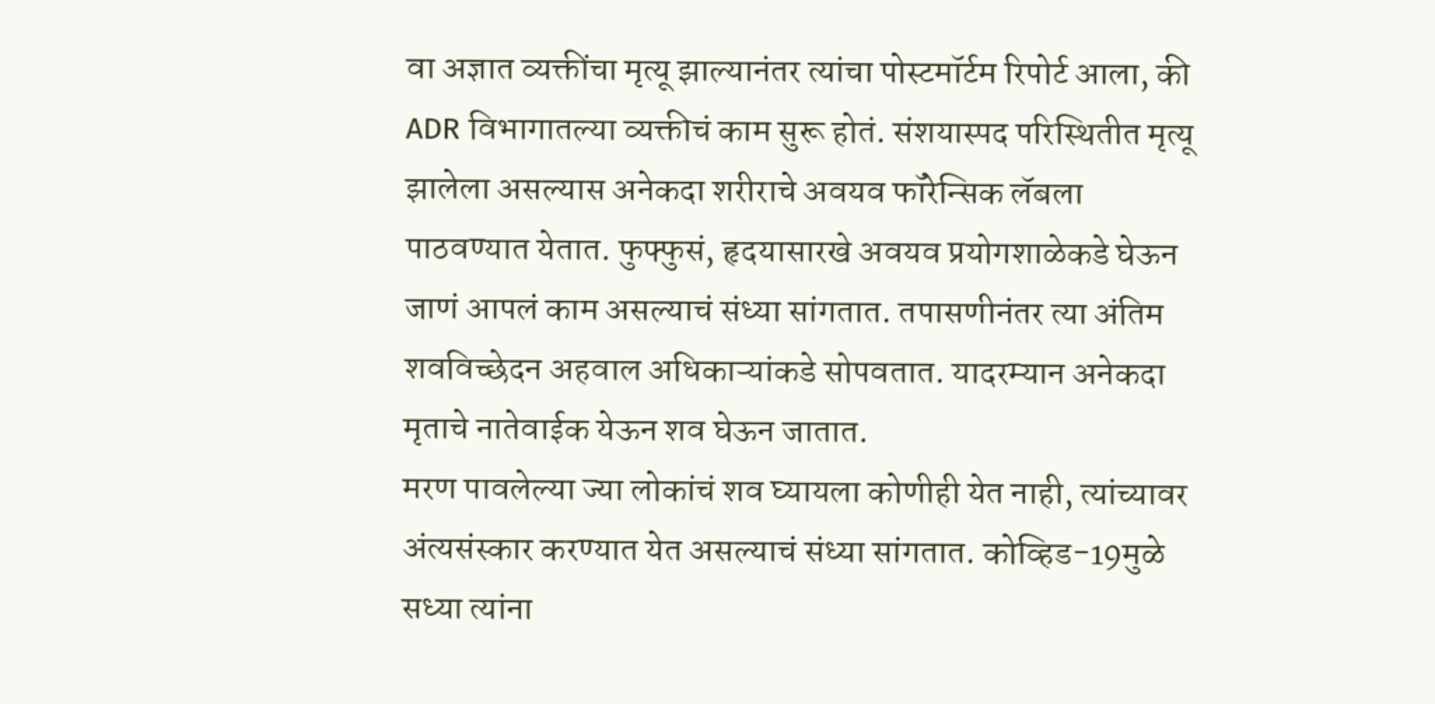वा अज्ञात व्यक्तींचा मृत्यू झाल्यानंतर त्यांचा पोस्टमॉर्टम रिपोर्ट आला, की ADR विभागातल्या व्यक्तीचं काम सुरू होतं. संशयास्पद परिस्थितीत मृत्यू झालेला असल्यास अनेकदा शरीराचे अवयव फॉरेन्सिक लॅबला पाठवण्यात येतात. फुफ्फुसं, हृदयासारखे अवयव प्रयोगशाळेकडे घेऊन जाणं आपलं काम असल्याचं संध्या सांगतात. तपासणीनंतर त्या अंतिम शवविच्छेदन अहवाल अधिकाऱ्यांकडे सोपवतात. यादरम्यान अनेकदा मृताचे नातेवाईक येऊन शव घेऊन जातात.
मरण पावलेल्या ज्या लोकांचं शव घ्यायला कोणीही येत नाही, त्यांच्यावर अंत्यसंस्कार करण्यात येत असल्याचं संध्या सांगतात. कोव्हिड-19मुळे सध्या त्यांना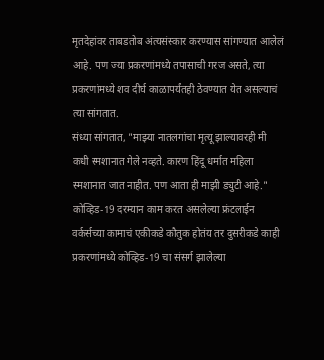मृतदेहांवर ताबडतोब अंत्यसंस्कार करण्यास सांगण्यात आलेलं आहे. पण ज्या प्रकरणांमध्ये तपासाची गरज असते, त्या प्रकरणांमध्ये शव दीर्घ काळापर्यंतही ठेवण्यात येत असल्याचं त्या सांगतात.
संध्या सांगतात, "माझ्या नातलगांचा मृत्यू झाल्यावरही मी कधी स्मशानात गेले नव्हते. कारण हिंदू धर्मात महिला स्मशानात जात नाहीत. पण आता ही माझी ड्युटी आहे."
कोव्हिड-19 दरम्यान काम करत असलेल्या फ्रंटलाईन वर्कर्सच्या कामाचं एकीकडे कौतुक होतंय तर दुसरीकडे काही प्रकरणांमध्ये कोव्हिड-19 चा संसर्ग झालेल्या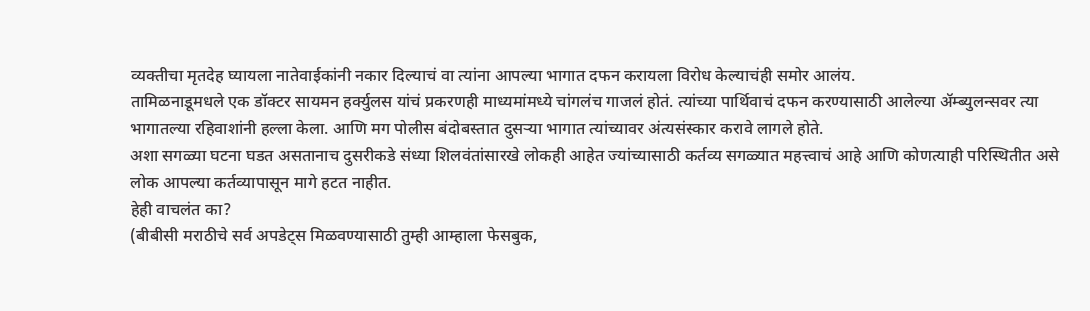व्यक्तीचा मृतदेह घ्यायला नातेवाईकांनी नकार दिल्याचं वा त्यांना आपल्या भागात दफन करायला विरोध केल्याचंही समोर आलंय.
तामिळनाडूमधले एक डॉक्टर सायमन हर्क्युलस यांचं प्रकरणही माध्यमांमध्ये चांगलंच गाजलं होतं. त्यांच्या पार्थिवाचं दफन करण्यासाठी आलेल्या ॲम्ब्युलन्सवर त्या भागातल्या रहिवाशांनी हल्ला केला. आणि मग पोलीस बंदोबस्तात दुसऱ्या भागात त्यांच्यावर अंत्यसंस्कार करावे लागले होते.
अशा सगळ्या घटना घडत असतानाच दुसरीकडे संध्या शिलवंतांसारखे लोकही आहेत ज्यांच्यासाठी कर्तव्य सगळ्यात महत्त्वाचं आहे आणि कोणत्याही परिस्थितीत असे लोक आपल्या कर्तव्यापासून मागे हटत नाहीत.
हेही वाचलंत का?
(बीबीसी मराठीचे सर्व अपडेट्स मिळवण्यासाठी तुम्ही आम्हाला फेसबुक,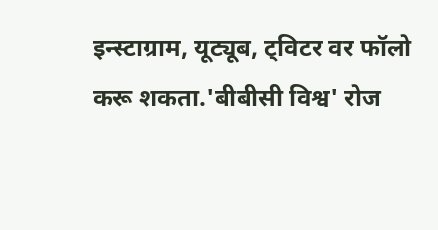इन्स्टाग्राम, यूट्यूब, ट्विटर वर फॉलो करू शकता.'बीबीसी विश्व' रोज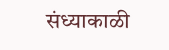संध्याकाळी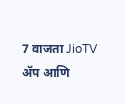7 वाजता JioTV ॲप आणि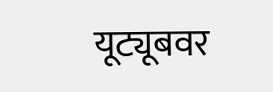यूट्यूबवर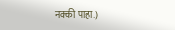नक्की पाहा.)